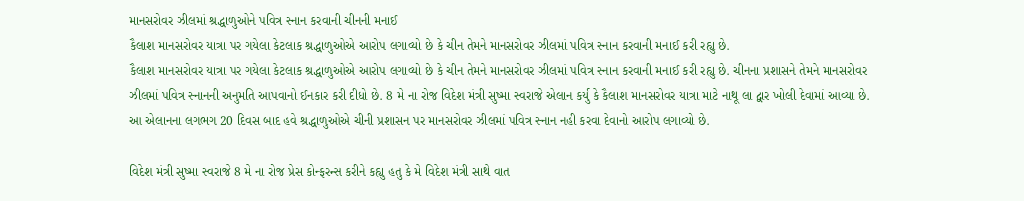માનસરોવર ઝીલમાં શ્રદ્ધાળુઓને પવિત્ર સ્નાન કરવાની ચીનની મનાઈ
કૈલાશ માનસરોવર યાત્રા પર ગયેલા કેટલાક શ્રદ્ધાળુઓએ આરોપ લગાવ્યો છે કે ચીન તેમને માનસરોવર ઝીલમાં પવિત્ર સ્નાન કરવાની મનાઈ કરી રહ્યુ છે.
કૈલાશ માનસરોવર યાત્રા પર ગયેલા કેટલાક શ્રદ્ધાળુઓએ આરોપ લગાવ્યો છે કે ચીન તેમને માનસરોવર ઝીલમાં પવિત્ર સ્નાન કરવાની મનાઈ કરી રહ્યુ છે. ચીનના પ્રશાસને તેમને માનસરોવર ઝીલમાં પવિત્ર સ્નાનની અનુમતિ આપવાનો ઈનકાર કરી દીધો છે. 8 મે ના રોજ વિદેશ મંત્રી સુષ્મા સ્વરાજે એલાન કર્યુ કે કૈલાશ માનસરોવર યાત્રા માટે નાથૂ લા દ્વાર ખોલી દેવામાં આવ્યા છે. આ એલાનના લગભગ 20 દિવસ બાદ હવે શ્રદ્ધાળુઓએ ચીની પ્રશાસન પર માનસરોવર ઝીલમાં પવિત્ર સ્નાન નહી કરવા દેવાનો આરોપ લગાવ્યો છે.

વિદેશ મંત્રી સુષ્મા સ્વરાજે 8 મે ના રોજ પ્રેસ કોન્ફરન્સ કરીને કહ્યુ હતુ કે મે વિદેશ મંત્રી સાથે વાત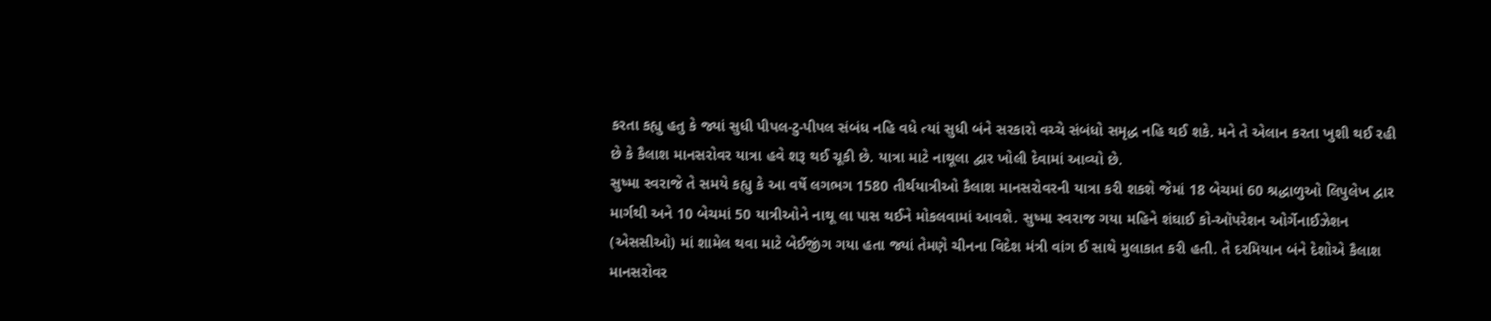કરતા કહ્યુ હતુ કે જ્યાં સુધી પીપલ-ટુ-પીપલ સંબંધ નહિ વધે ત્યાં સુધી બંને સરકારો વચ્ચે સંબંધો સમૃદ્ધ નહિ થઈ શકે. મને તે એલાન કરતા ખુશી થઈ રહી છે કે કૈલાશ માનસરોવર યાત્રા હવે શરૂ થઈ ચૂકી છે. યાત્રા માટે નાથૂલા દ્વાર ખોલી દેવામાં આવ્યો છે.
સુષ્મા સ્વરાજે તે સમયે કહ્યુ કે આ વર્ષે લગભગ 1580 તીર્થયાત્રીઓ કૈલાશ માનસરોવરની યાત્રા કરી શકશે જેમાં 18 બેચમાં 60 શ્રદ્ધાળુઓ લિપુલેખ દ્વાર માર્ગથી અને 10 બેચમાં 50 યાત્રીઓને નાથૂ લા પાસ થઈને મોકલવામાં આવશે. સુષ્મા સ્વરાજ ગયા મહિને શંઘાઈ કો-ઑપરેશન ઓર્ગેનાઈઝેશન (એસસીઓ) માં શામેલ થવા માટે બેઈજીંગ ગયા હતા જ્યાં તેમણે ચીનના વિદેશ મંત્રી વાંગ ઈ સાથે મુલાકાત કરી હતી. તે દરમિયાન બંને દેશોએ કૈલાશ માનસરોવર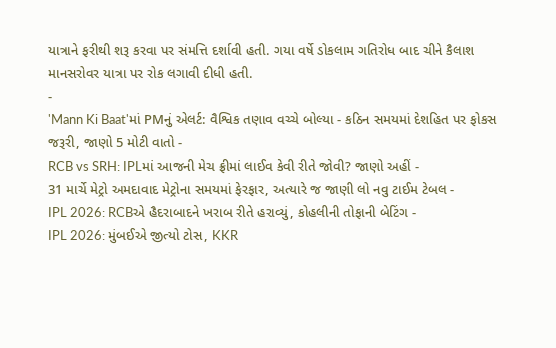યાત્રાને ફરીથી શરૂ કરવા પર સંમત્તિ દર્શાવી હતી. ગયા વર્ષે ડોકલામ ગતિરોધ બાદ ચીને કૈલાશ માનસરોવર યાત્રા પર રોક લગાવી દીધી હતી.
-
'Mann Ki Baat'માં PMનું એલર્ટ: વૈશ્વિક તણાવ વચ્ચે બોલ્યા - કઠિન સમયમાં દેશહિત પર ફોકસ જરૂરી, જાણો 5 મોટી વાતો -
RCB vs SRH: IPLમાં આજની મેચ ફ્રીમાં લાઈવ કેવી રીતે જોવી? જાણો અહીં -
31 માર્ચે મેટ્રો અમદાવાદ મેટ્રોના સમયમાં ફેરફાર, અત્યારે જ જાણી લો નવુ ટાઈમ ટેબલ -
IPL 2026: RCBએ હૈદરાબાદને ખરાબ રીતે હરાવ્યું, કોહલીની તોફાની બેટિંગ -
IPL 2026: મુંબઈએ જીત્યો ટોસ, KKR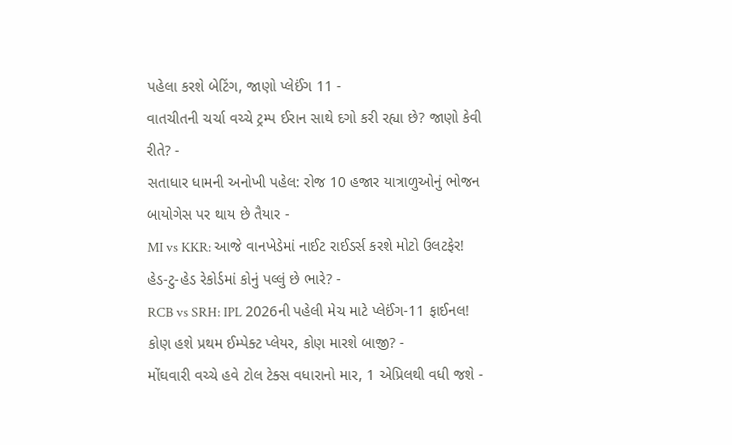પહેલા કરશે બેટિંગ, જાણો પ્લેઈંગ 11 -
વાતચીતની ચર્ચા વચ્ચે ટ્રમ્પ ઈરાન સાથે દગો કરી રહ્યા છે? જાણો કેવી રીતે? -
સતાધાર ધામની અનોખી પહેલ: રોજ 10 હજાર યાત્રાળુઓનું ભોજન બાયોગેસ પર થાય છે તૈયાર -
MI vs KKR: આજે વાનખેડેમાં નાઈટ રાઈડર્સ કરશે મોટો ઉલટફેર! હેડ-ટુ-હેડ રેકોર્ડમાં કોનું પલ્લું છે ભારે? -
RCB vs SRH: IPL 2026ની પહેલી મેચ માટે પ્લેઈંગ-11 ફાઈનલ! કોણ હશે પ્રથમ ઈમ્પેક્ટ પ્લેયર, કોણ મારશે બાજી? -
મોંઘવારી વચ્ચે હવે ટોલ ટેક્સ વધારાનો માર, 1 એપ્રિલથી વધી જશે -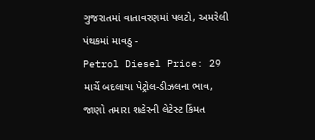ગુજરાતમાં વાતાવરણમાં પલટો, અમરેલી પંથકમાં માવઠુ -
Petrol Diesel Price: 29 માર્ચે બદલાયા પેટ્રોલ-ડીઝલના ભાવ, જાણો તમારા શહેરની લેટેસ્ટ કિંમત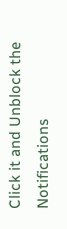Click it and Unblock the Notifications